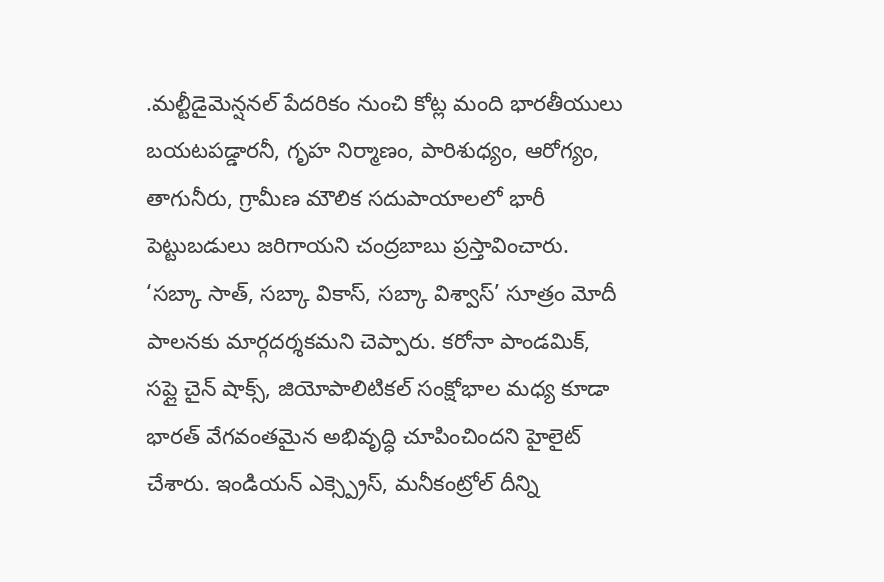.మల్టీడైమెన్షనల్ పేదరికం నుంచి కోట్ల మంది భారతీయులు బయటపడ్డారనీ, గృహ నిర్మాణం, పారిశుధ్యం, ఆరోగ్యం, తాగునీరు, గ్రామీణ మౌలిక సదుపాయాలలో భారీ పెట్టుబడులు జరిగాయని చంద్రబాబు ప్రస్తావించారు. ‘సబ్కా సాత్, సబ్కా వికాస్, సబ్కా విశ్వాస్’ సూత్రం మోదీ పాలనకు మార్గదర్శకమని చెప్పారు. కరోనా పాండమిక్, సప్లై చైన్ షాక్స్, జియోపాలిటికల్ సంక్షోభాల మధ్య కూడా భారత్ వేగవంతమైన అభివృద్ధి చూపించిందని హైలైట్ చేశారు. ఇండియన్ ఎక్స్ప్రెస్, మనీకంట్రోల్ దీన్ని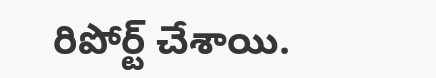రిపోర్ట్ చేశాయి.